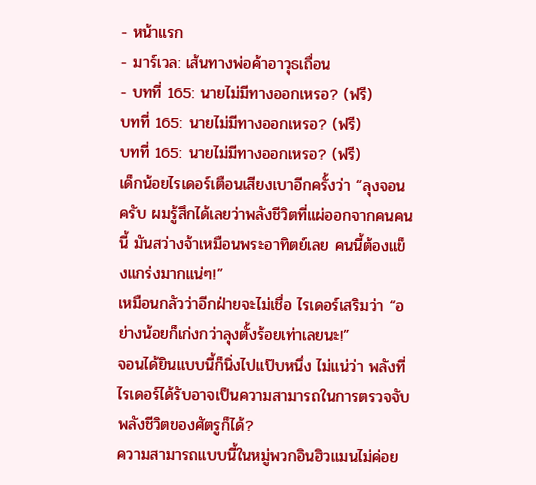- หน้าแรก
- มาร์เวล: เส้นทางพ่อค้าอาวุธเถื่อน
- บทที่ 165: นายไม่มีทางออกเหรอ? (ฟรี)
บทที่ 165: นายไม่มีทางออกเหรอ? (ฟรี)
บทที่ 165: นายไม่มีทางออกเหรอ? (ฟรี)
เด็กน้อยไรเดอร์เตือนเสียงเบาอีกครั้งว่า “ลุงจอนครับ ผมรู้สึกได้เลยว่าพลังชีวิตที่แผ่ออกจากคนคนนี้ มันสว่างจ้าเหมือนพระอาทิตย์เลย คนนี้ต้องแข็งแกร่งมากแน่ๆ!”
เหมือนกลัวว่าอีกฝ่ายจะไม่เชื่อ ไรเดอร์เสริมว่า “อย่างน้อยก็เก่งกว่าลุงตั้งร้อยเท่าเลยนะ!”
จอนได้ยินแบบนี้ก็นิ่งไปแป๊บหนึ่ง ไม่แน่ว่า พลังที่ไรเดอร์ได้รับอาจเป็นความสามารถในการตรวจจับพลังชีวิตของศัตรูก็ได้?
ความสามารถแบบนี้ในหมู่พวกอินฮิวแมนไม่ค่อย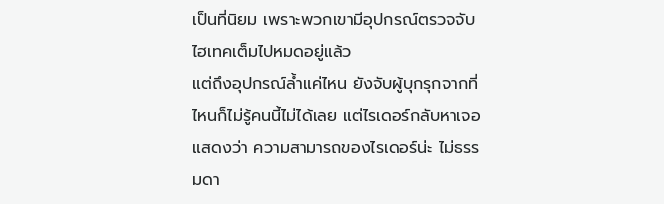เป็นที่นิยม เพราะพวกเขามีอุปกรณ์ตรวจจับไฮเทคเต็มไปหมดอยู่แล้ว
แต่ถึงอุปกรณ์ล้ำแค่ไหน ยังจับผู้บุกรุกจากที่ไหนก็ไม่รู้คนนี้ไม่ได้เลย แต่ไรเดอร์กลับหาเจอ
แสดงว่า ความสามารถของไรเดอร์น่ะ ไม่ธรรมดา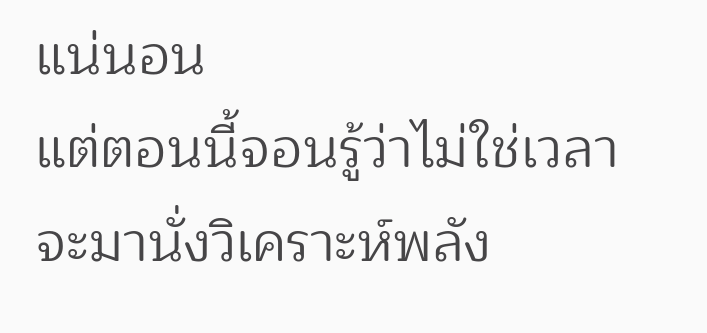แน่นอน
แต่ตอนนี้จอนรู้ว่าไม่ใช่เวลาจะมานั่งวิเคราะห์พลัง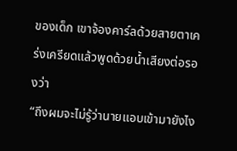ของเด็ก เขาจ้องคาร์ลด้วยสายตาเคร่งเครียดแล้วพูดด้วยน้ำเสียงต่อรองว่า
“ถึงผมจะไม่รู้ว่านายแอบเข้ามายังไง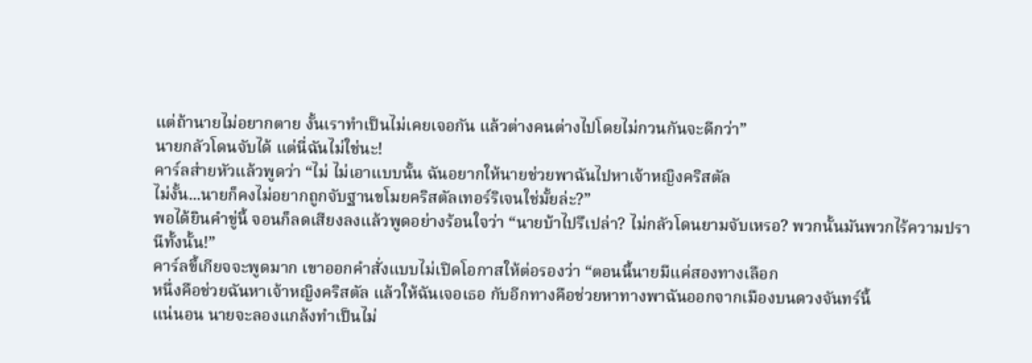แต่ถ้านายไม่อยากตาย งั้นเราทำเป็นไม่เคยเจอกัน แล้วต่างคนต่างไปโดยไม่กวนกันจะดีกว่า”
นายกลัวโดนจับได้ แต่นี่ฉันไม่ใช่นะ!
คาร์ลส่ายหัวแล้วพูดว่า “ไม่ ไม่เอาแบบนั้น ฉันอยากให้นายช่วยพาฉันไปหาเจ้าหญิงคริสตัล
ไม่งั้น...นายก็คงไม่อยากถูกจับฐานขโมยคริสตัลเทอร์ริเจนใช่มั้ยล่ะ?”
พอได้ยินคำขู่นี้ จอนก็ลดเสียงลงแล้วพูดอย่างร้อนใจว่า “นายบ้าไปรึเปล่า? ไม่กลัวโดนยามจับเหรอ? พวกนั้นมันพวกไร้ความปรานีทั้งนั้น!”
คาร์ลขี้เกียจจะพูดมาก เขาออกคำสั่งแบบไม่เปิดโอกาสให้ต่อรองว่า “ตอนนี้นายมีแค่สองทางเลือก
หนึ่งคือช่วยฉันหาเจ้าหญิงคริสตัล แล้วให้ฉันเจอเธอ กับอีกทางคือช่วยหาทางพาฉันออกจากเมืองบนดวงจันทร์นี้
แน่นอน นายจะลองแกล้งทำเป็นไม่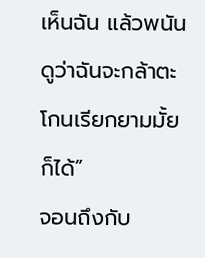เห็นฉัน แล้วพนันดูว่าฉันจะกล้าตะโกนเรียกยามมั้ยก็ได้”
จอนถึงกับ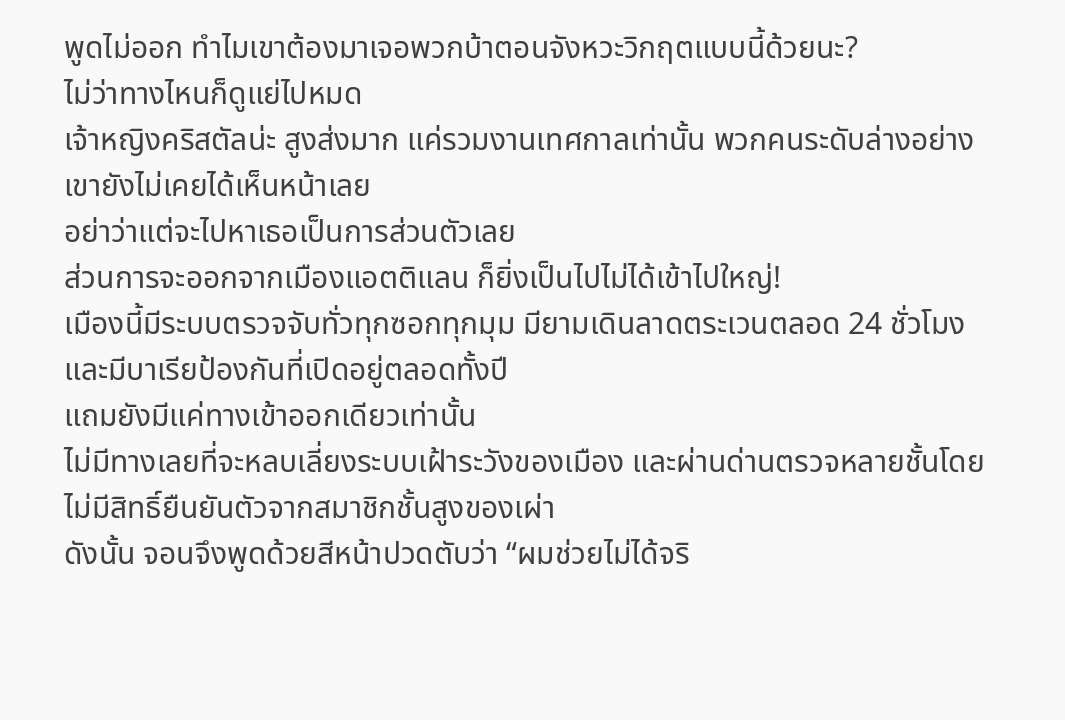พูดไม่ออก ทำไมเขาต้องมาเจอพวกบ้าตอนจังหวะวิกฤตแบบนี้ด้วยนะ?
ไม่ว่าทางไหนก็ดูแย่ไปหมด
เจ้าหญิงคริสตัลน่ะ สูงส่งมาก แค่รวมงานเทศกาลเท่านั้น พวกคนระดับล่างอย่างเขายังไม่เคยได้เห็นหน้าเลย
อย่าว่าแต่จะไปหาเธอเป็นการส่วนตัวเลย
ส่วนการจะออกจากเมืองแอตติแลน ก็ยิ่งเป็นไปไม่ได้เข้าไปใหญ่!
เมืองนี้มีระบบตรวจจับทั่วทุกซอกทุกมุม มียามเดินลาดตระเวนตลอด 24 ชั่วโมง และมีบาเรียป้องกันที่เปิดอยู่ตลอดทั้งปี
แถมยังมีแค่ทางเข้าออกเดียวเท่านั้น
ไม่มีทางเลยที่จะหลบเลี่ยงระบบเฝ้าระวังของเมือง และผ่านด่านตรวจหลายชั้นโดยไม่มีสิทธิ์ยืนยันตัวจากสมาชิกชั้นสูงของเผ่า
ดังนั้น จอนจึงพูดด้วยสีหน้าปวดตับว่า “ผมช่วยไม่ได้จริ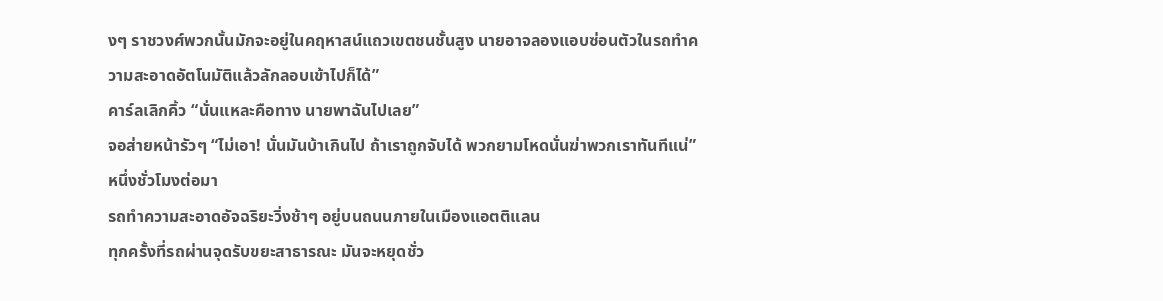งๆ ราชวงศ์พวกนั้นมักจะอยู่ในคฤหาสน์แถวเขตชนชั้นสูง นายอาจลองแอบซ่อนตัวในรถทำความสะอาดอัตโนมัติแล้วลักลอบเข้าไปก็ได้”
คาร์ลเลิกคิ้ว “นั่นแหละคือทาง นายพาฉันไปเลย”
จอส่ายหน้ารัวๆ “ไม่เอา! นั่นมันบ้าเกินไป ถ้าเราถูกจับได้ พวกยามโหดนั่นฆ่าพวกเราทันทีแน่”
หนึ่งชั่วโมงต่อมา
รถทำความสะอาดอัจฉริยะวิ่งช้าๆ อยู่บนถนนภายในเมืองแอตติแลน
ทุกครั้งที่รถผ่านจุดรับขยะสาธารณะ มันจะหยุดชั่ว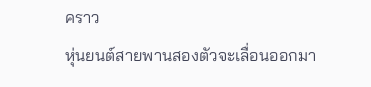คราว
หุ่นยนต์สายพานสองตัวจะเลื่อนออกมา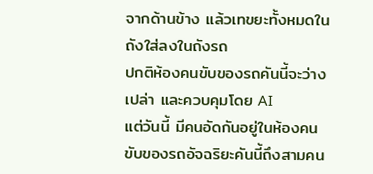จากด้านข้าง แล้วเทขยะทั้งหมดในถังใส่ลงในถังรถ
ปกติห้องคนขับของรถคันนี้จะว่างเปล่า และควบคุมโดย AI
แต่วันนี้ มีคนอัดกันอยู่ในห้องคนขับของรถอัจฉริยะคันนี้ถึงสามคน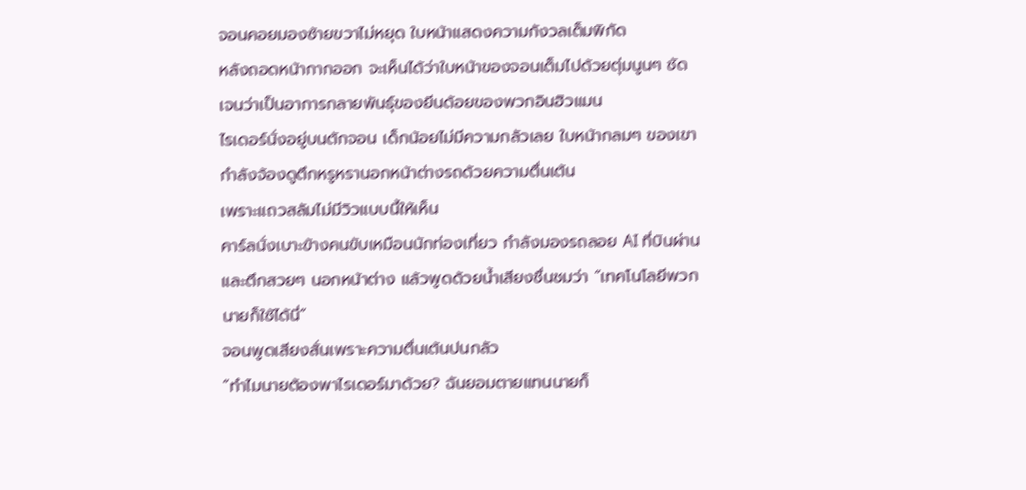จอนคอยมองซ้ายขวาไม่หยุด ใบหน้าแสดงความกังวลเต็มพิกัด
หลังถอดหน้ากากออก จะเห็นได้ว่าใบหน้าของจอนเต็มไปด้วยตุ่มนูนๆ ชัดเจนว่าเป็นอาการกลายพันธุ์ของยีนด้อยของพวกอินฮิวแมน
ไรเดอร์นั่งอยู่บนตักจอน เด็กน้อยไม่มีความกลัวเลย ใบหน้ากลมๆ ของเขากำลังจ้องดูตึกหรูหรานอกหน้าต่างรถด้วยความตื่นเต้น
เพราะแถวสลัมไม่มีวิวแบบนี้ให้เห็น
คาร์ลนั่งเบาะข้างคนขับเหมือนนักท่องเที่ยว กำลังมองรถลอย AI ที่บินผ่าน และตึกสวยๆ นอกหน้าต่าง แล้วพูดด้วยน้ำเสียงชื่นชมว่า “เทคโนโลยีพวกนายก็ใช้ได้นี่”
จอนพูดเสียงสั่นเพราะความตื่นเต้นปนกลัว
“ทำไมนายต้องพาไรเดอร์มาด้วย? ฉันยอมตายแทนนายก็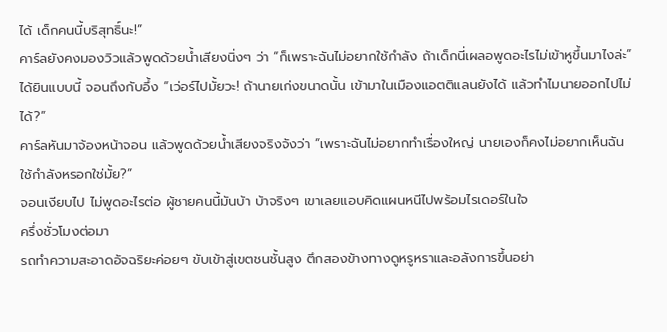ได้ เด็กคนนี้บริสุทธิ์นะ!”
คาร์ลยังคงมองวิวแล้วพูดด้วยน้ำเสียงนิ่งๆ ว่า “ก็เพราะฉันไม่อยากใช้กำลัง ถ้าเด็กนี่เผลอพูดอะไรไม่เข้าหูขึ้นมาไงล่ะ”
ได้ยินแบบนี้ จอนถึงกับอึ้ง “เว่อร์ไปมั้ยวะ! ถ้านายเก่งขนาดนั้น เข้ามาในเมืองแอตติแลนยังได้ แล้วทำไมนายออกไปไม่ได้?”
คาร์ลหันมาจ้องหน้าจอน แล้วพูดด้วยน้ำเสียงจริงจังว่า “เพราะฉันไม่อยากทำเรื่องใหญ่ นายเองก็คงไม่อยากเห็นฉันใช้กำลังหรอกใช่มั้ย?”
จอนเงียบไป ไม่พูดอะไรต่อ ผู้ชายคนนี้มันบ้า บ้าจริงๆ เขาเลยแอบคิดแผนหนีไปพร้อมไรเดอร์ในใจ
ครึ่งชั่วโมงต่อมา
รถทำความสะอาดอัจฉริยะค่อยๆ ขับเข้าสู่เขตชนชั้นสูง ตึกสองข้างทางดูหรูหราและอลังการขึ้นอย่า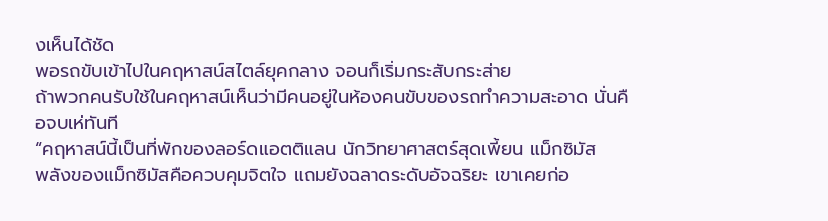งเห็นได้ชัด
พอรถขับเข้าไปในคฤหาสน์สไตล์ยุคกลาง จอนก็เริ่มกระสับกระส่าย
ถ้าพวกคนรับใช้ในคฤหาสน์เห็นว่ามีคนอยู่ในห้องคนขับของรถทำความสะอาด นั่นคือจบเห่ทันที
“คฤหาสน์นี้เป็นที่พักของลอร์ดแอตติแลน นักวิทยาศาสตร์สุดเพี้ยน แม็กซิมัส
พลังของแม็กซิมัสคือควบคุมจิตใจ แถมยังฉลาดระดับอัจฉริยะ เขาเคยก่อ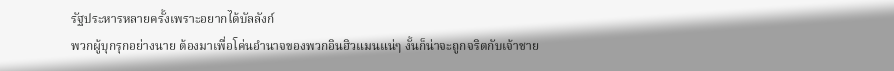รัฐประหารหลายครั้งเพราะอยากได้บัลลังก์
พวกผู้บุกรุกอย่างนาย ต้องมาเพื่อโค่นอำนาจของพวกอินฮิวแมนแน่ๆ งั้นก็น่าจะถูกจริตกับเจ้าชาย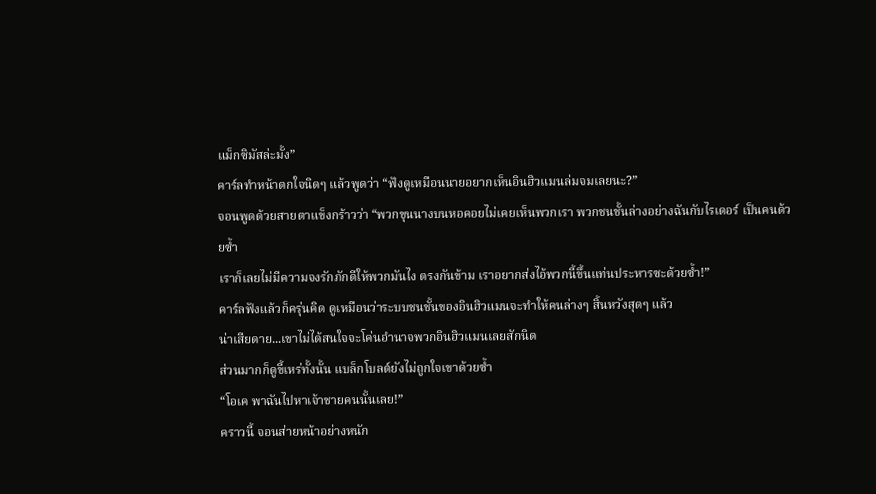แม็กซิมัสล่ะมั้ง”
คาร์ลทำหน้าตกใจนิดๆ แล้วพูดว่า “ฟังดูเหมือนนายอยากเห็นอินฮิวแมนล่มจมเลยนะ?”
จอนพูดด้วยสายตาแข็งกร้าวว่า “พวกขุนนางบนหอคอยไม่เคยเห็นพวกเรา พวกชนชั้นล่างอย่างฉันกับไรเดอร์ เป็นคนด้วยซ้ำ
เราก็เลยไม่มีความจงรักภักดีให้พวกมันไง ตรงกันข้าม เราอยากส่งไอ้พวกนี้ขึ้นแท่นประหารซะด้วยซ้ำ!”
คาร์ลฟังแล้วก็ครุ่นคิด ดูเหมือนว่าระบบชนชั้นของอินฮิวแมนจะทำให้คนล่างๆ สิ้นหวังสุดๆ แล้ว
น่าเสียดาย...เขาไม่ได้สนใจจะโค่นอำนาจพวกอินฮิวแมนเลยสักนิด
ส่วนมากก็ดูขี้เหร่ทั้งนั้น แบล็กโบลต์ยังไม่ถูกใจเขาด้วยซ้ำ
“โอเค พาฉันไปหาเจ้าชายคนนั้นเลย!”
คราวนี้ จอนส่ายหน้าอย่างหนัก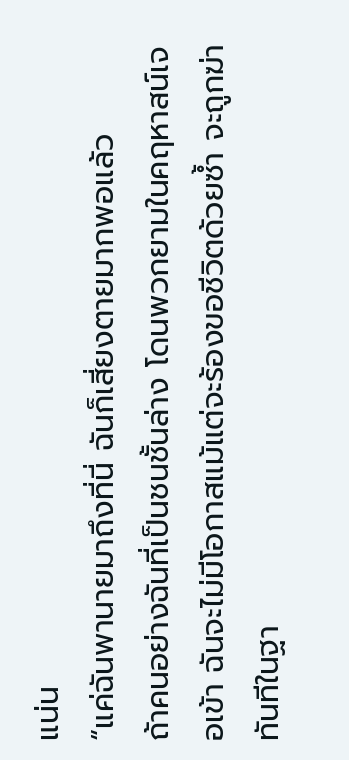แน่น
“แค่ฉันพานายมาถึงที่นี่ ฉันก็เสี่ยงตายมากพอแล้ว
ถ้าคนอย่างฉันที่เป็นชนชั้นล่าง โดนพวกยามในคฤหาสน์เจอเข้า ฉันจะไม่มีโอกาสแม้แต่จะร้องขอชีวิตด้วยซ้ำ จะถูกฆ่าทันทีในฐา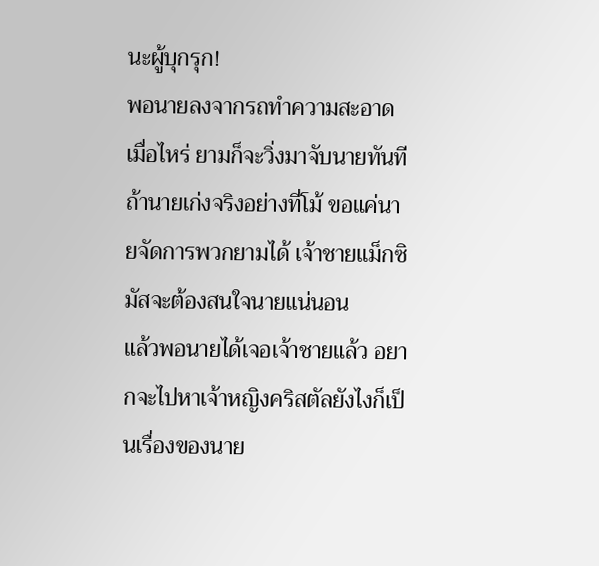นะผู้บุกรุก!
พอนายลงจากรถทำความสะอาดเมื่อไหร่ ยามก็จะวิ่งมาจับนายทันที
ถ้านายเก่งจริงอย่างที่โม้ ขอแค่นายจัดการพวกยามได้ เจ้าชายแม็กซิมัสจะต้องสนใจนายแน่นอน
แล้วพอนายได้เจอเจ้าชายแล้ว อยากจะไปหาเจ้าหญิงคริสตัลยังไงก็เป็นเรื่องของนาย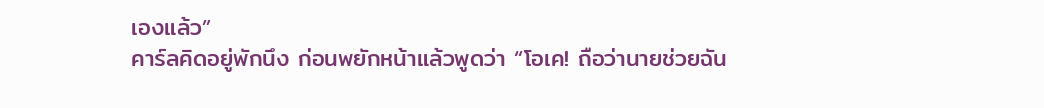เองแล้ว”
คาร์ลคิดอยู่พักนึง ก่อนพยักหน้าแล้วพูดว่า “โอเค! ถือว่านายช่วยฉัน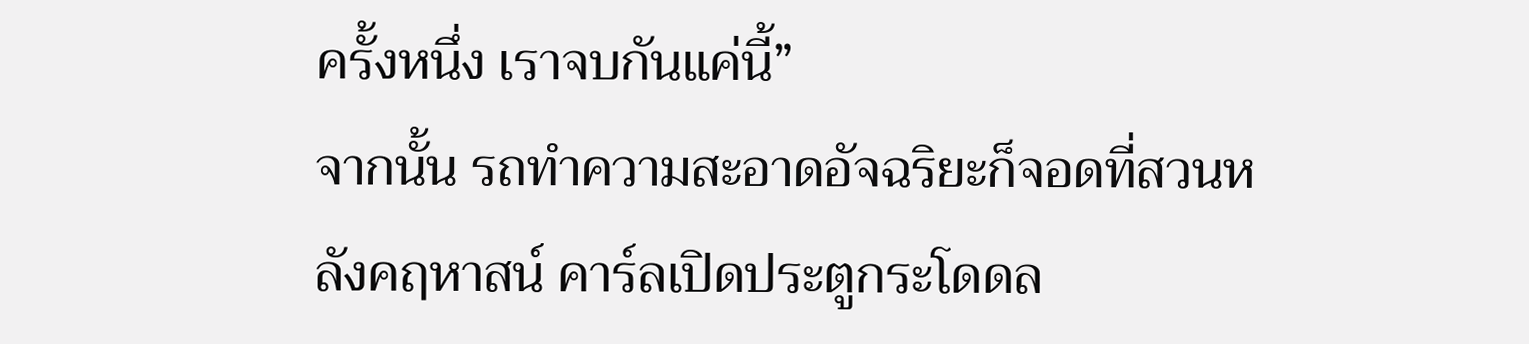ครั้งหนึ่ง เราจบกันแค่นี้”
จากนั้น รถทำความสะอาดอัจฉริยะก็จอดที่สวนหลังคฤหาสน์ คาร์ลเปิดประตูกระโดดล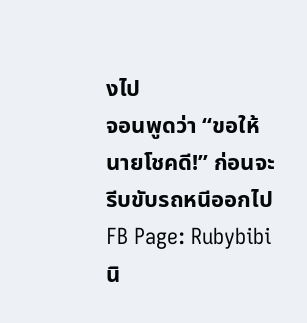งไป
จอนพูดว่า “ขอให้นายโชคดี!” ก่อนจะรีบขับรถหนีออกไป
FB Page: Rubybibi นิ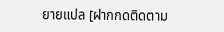ยายแปล [ฝากกดติดตาม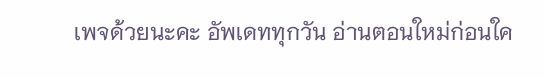เพจด้วยนะคะ อัพเดททุกวัน อ่านตอนใหม่ก่อนใค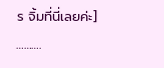ร จิ้มที่นี่เลยค่ะ]
……….